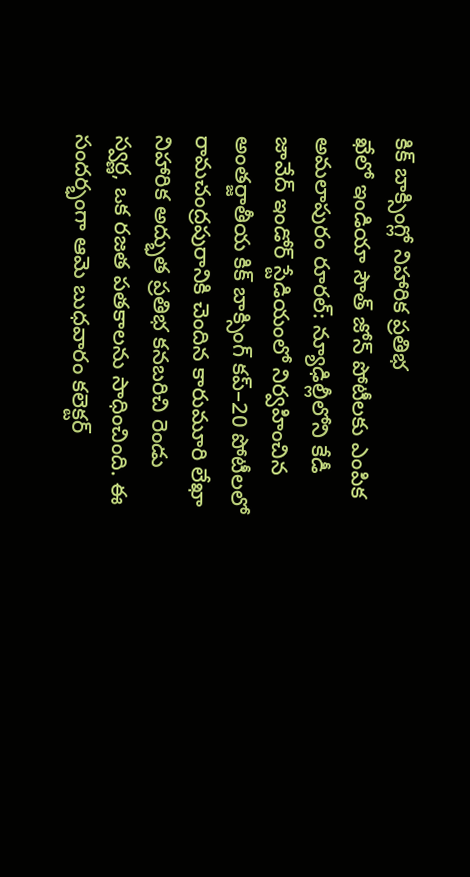కిక్ బాక్సింగ్లో నిహారిక ప్రతిభ
ఖేలో ఇండియా సౌత్ జోన్ పోటీలకు ఎంపిక
అమలాపురం రూరల్: న్యూఢిల్లీలోని కేడీ జావేద్ ఇండోర్ స్టేడియంలో నిర్వహించిన అంతర్జాతీయ కిక్ బాక్సింగ్ కప్–20 పోటీలలో రామచంద్రపురానికి చెందిన కారుమూరి లేఖా నిహారిక అద్భుత ప్రతిభ కనబరిచి రెండు స్వర్ణ, ఒక రజత పతకాలను సాధించింది. ఈ సందర్భంగా ఆమె బుధవారం కలెక్టర్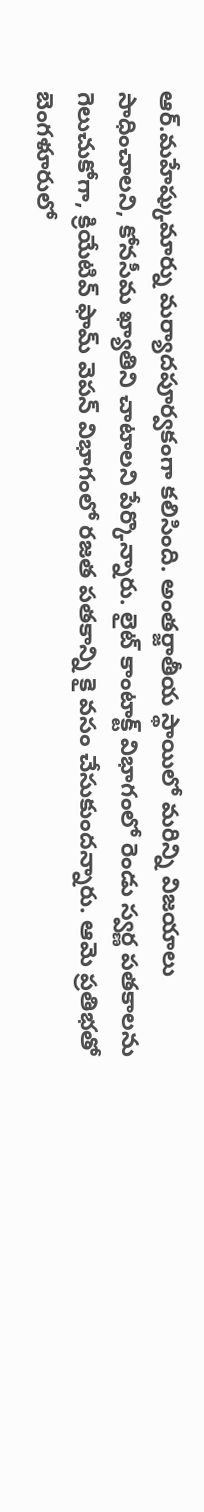ఆర్.మహేష్కుమార్ను మర్యాదపూర్వకంగా కలిసింది. అంతర్జాతీయ స్థాయిలో మరిన్ని విజయాలు సాధించాలని, కోనసీమ ఖ్యాతిని చాటాలని పేర్కొన్నారు. లైట్ కాంటాక్ట్ విభాగంలో రెండు స్వర్ణ పతకాలను గెలుచుకోగా, క్రియేటివ్ ఫామ్ వెపన్ విభాగంలో రజత పతకాన్ని కై వసం చేసుకుందన్నారు. ఆమె ప్రతిభతో బెంగళూరులో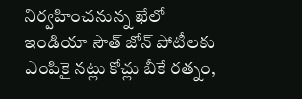నిర్వహించనున్న ఖేలో ఇండియా సౌత్ జోన్ పోటీలకు ఎంపికై నట్లు కోచ్లు బీకే రత్నం,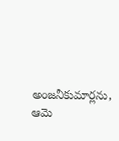అంజనీకుమార్లను, ఆమె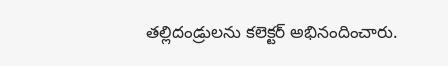తల్లిదండ్రులను కలెక్టర్ అభినందించారు.